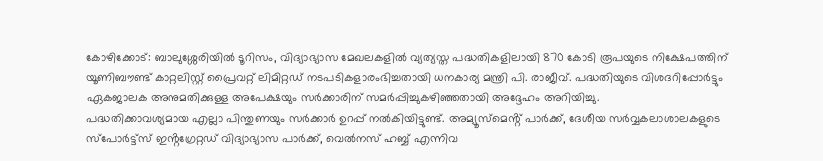കോഴിക്കോട്: ബാലുശ്ശേരിയിൽ ടൂറിസം, വിദ്യാഭ്യാസ മേഖലകളിൽ വ്യത്യസ്ത പദ്ധതികളിലായി 870 കോടി രൂപയുടെ നിക്ഷേപത്തിന് യൂണിബൗണ്ട് കാറ്റലിസ്റ്റ് പ്രൈവറ്റ് ലിമിറ്റഡ് നടപടികളാരംഭിച്ചതായി ധനകാര്യ മന്ത്രി പി. രാജീവ്. പദ്ധതിയുടെ വിശദറിപ്പോർട്ടും ഏകജാലക അനുമതിക്കുള്ള അപേക്ഷയും സർക്കാരിന് സമർപ്പിച്ചുകഴിഞ്ഞതായി അദ്ദേഹം അറിയിച്ചു.
പദ്ധതിക്കാവശ്യമായ എല്ലാ പിന്തുണയും സർക്കാർ ഉറപ്പ് നൽകിയിട്ടുണ്ട്. അമ്യൂസ്മെൻ്റ് പാർക്ക്, ദേശീയ സർവ്വകലാശാലകളുടെ സ്പോർട്ട്സ് ഇൻ്റഗ്രേറ്റഡ് വിദ്യാഭ്യാസ പാർക്ക്, വെൽനസ് ഹബ്ബ് എന്നിവ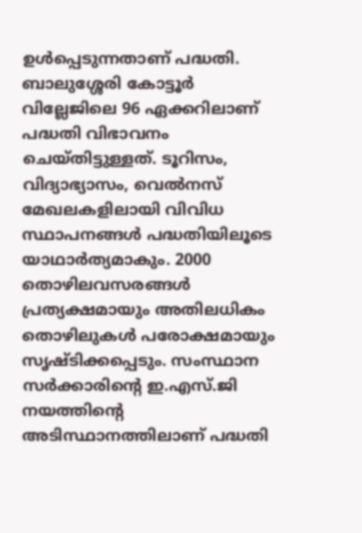ഉൾപ്പെടുന്നതാണ് പദ്ധതി. ബാലുശ്ശേരി കോട്ടൂർ വില്ലേജിലെ 96 ഏക്കറിലാണ് പദ്ധതി വിഭാവനം ചെയ്തിട്ടുള്ളത്. ടൂറിസം, വിദ്യാഭ്യാസം, വെൽനസ് മേഖലകളിലായി വിവിധ സ്ഥാപനങ്ങൾ പദ്ധതിയിലൂടെ യാഥാർത്യമാകും. 2000 തൊഴിലവസരങ്ങൾ പ്രത്യക്ഷമായും അതിലധികം തൊഴിലുകൾ പരോക്ഷമായും സൃഷ്ടിക്കപ്പെടും. സംസ്ഥാന സർക്കാരിൻ്റെ ഇ.എസ്.ജി നയത്തിൻ്റെ അടിസ്ഥാനത്തിലാണ് പദ്ധതി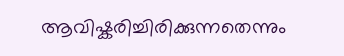ആവിഷ്കരിച്ചിരിക്കുന്നതെന്നും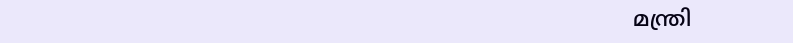മന്ത്രി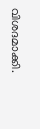വിശദമാക്കി.